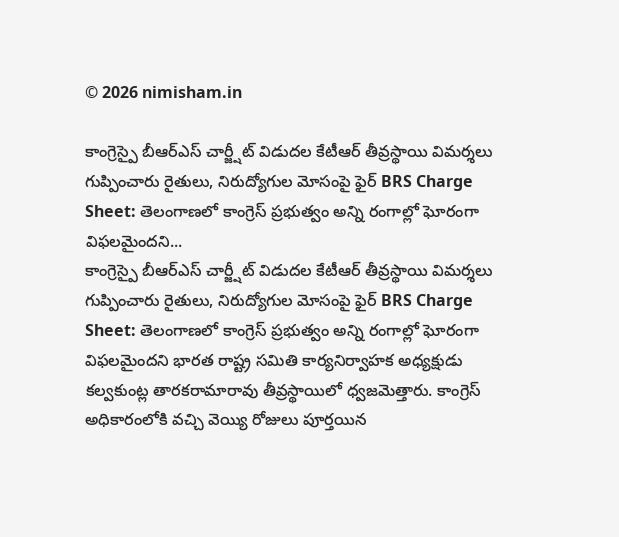© 2026 nimisham.in

కాంగ్రెస్పై బీఆర్ఎస్ చార్జ్షీట్ విడుదల కేటీఆర్ తీవ్రస్థాయి విమర్శలు గుప్పించారు రైతులు, నిరుద్యోగుల మోసంపై ఫైర్ BRS Charge Sheet: తెలంగాణలో కాంగ్రెస్ ప్రభుత్వం అన్ని రంగాల్లో ఘోరంగా విఫలమైందని...
కాంగ్రెస్పై బీఆర్ఎస్ చార్జ్షీట్ విడుదల కేటీఆర్ తీవ్రస్థాయి విమర్శలు గుప్పించారు రైతులు, నిరుద్యోగుల మోసంపై ఫైర్ BRS Charge Sheet: తెలంగాణలో కాంగ్రెస్ ప్రభుత్వం అన్ని రంగాల్లో ఘోరంగా విఫలమైందని భారత రాష్ట్ర సమితి కార్యనిర్వాహక అధ్యక్షుడు కల్వకుంట్ల తారకరామారావు తీవ్రస్థాయిలో ధ్వజమెత్తారు. కాంగ్రెస్ అధికారంలోకి వచ్చి వెయ్యి రోజులు పూర్తయిన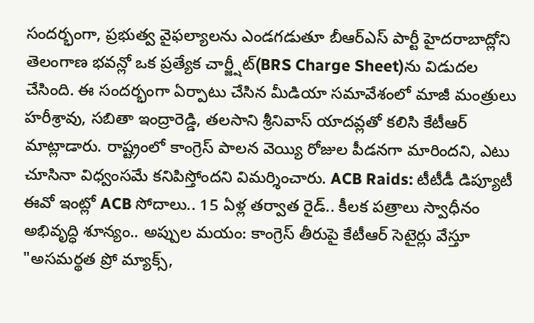సందర్భంగా, ప్రభుత్వ వైఫల్యాలను ఎండగడుతూ బీఆర్ఎస్ పార్టీ హైదరాబాద్లోని తెలంగాణ భవన్లో ఒక ప్రత్యేక చార్జ్షీట్(BRS Charge Sheet)ను విడుదల చేసింది. ఈ సందర్భంగా ఏర్పాటు చేసిన మీడియా సమావేశంలో మాజీ మంత్రులు హరీశ్రావు, సబితా ఇంద్రారెడ్డి, తలసాని శ్రీనివాస్ యాదవ్లతో కలిసి కేటీఆర్ మాట్లాడారు. రాష్ట్రంలో కాంగ్రెస్ పాలన వెయ్యి రోజుల పీడనగా మారిందని, ఎటు చూసినా విధ్వంసమే కనిపిస్తోందని విమర్శించారు. ACB Raids: టీటీడీ డిప్యూటీ ఈవో ఇంట్లో ACB సోదాలు.. 15 ఏళ్ల తర్వాత రైడ్.. కీలక పత్రాలు స్వాధీనం అభివృద్ధి శూన్యం.. అప్పుల మయం: కాంగ్రెస్ తీరుపై కేటీఆర్ సెటైర్లు వేస్తూ "అసమర్థత ప్రో మ్యాక్స్,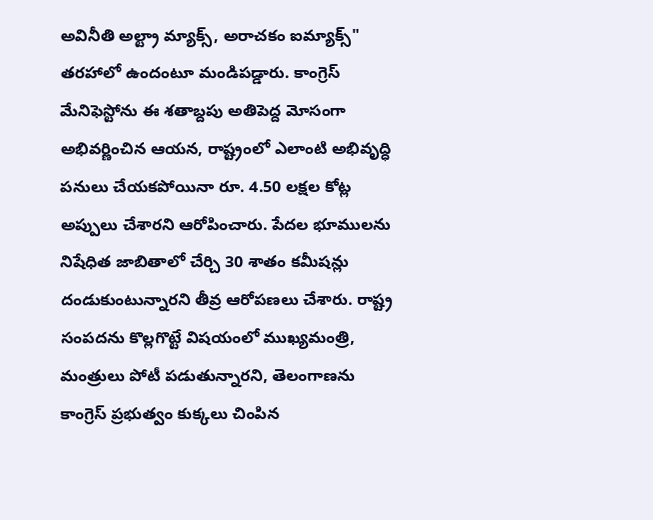అవినీతి అల్ట్రా మ్యాక్స్, అరాచకం ఐమ్యాక్స్" తరహాలో ఉందంటూ మండిపడ్డారు. కాంగ్రెస్ మేనిఫెస్టోను ఈ శతాబ్దపు అతిపెద్ద మోసంగా అభివర్ణించిన ఆయన, రాష్ట్రంలో ఎలాంటి అభివృద్ధి పనులు చేయకపోయినా రూ. 4.50 లక్షల కోట్ల అప్పులు చేశారని ఆరోపించారు. పేదల భూములను నిషేధిత జాబితాలో చేర్చి 30 శాతం కమీషన్లు దండుకుంటున్నారని తీవ్ర ఆరోపణలు చేశారు. రాష్ట్ర సంపదను కొల్లగొట్టే విషయంలో ముఖ్యమంత్రి, మంత్రులు పోటీ పడుతున్నారని, తెలంగాణను కాంగ్రెస్ ప్రభుత్వం కుక్కలు చింపిన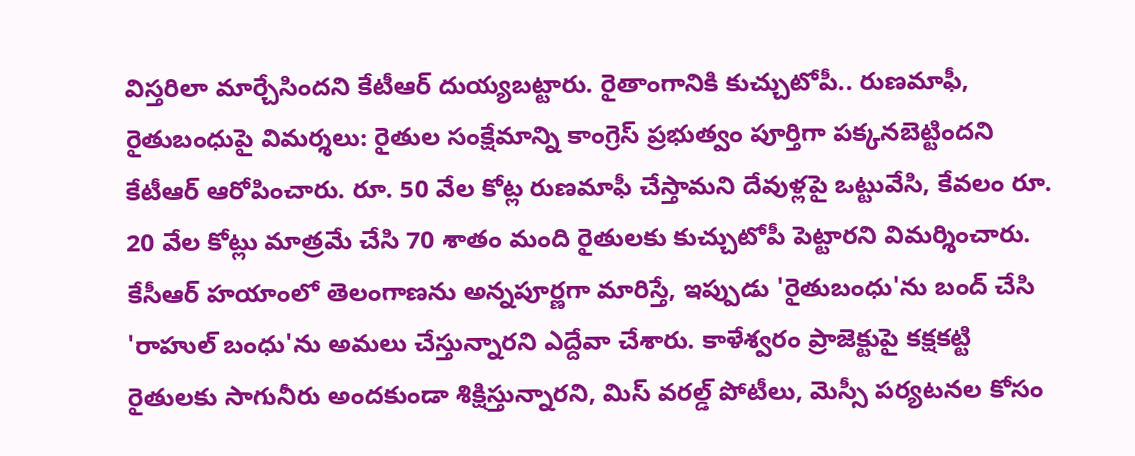విస్తరిలా మార్చేసిందని కేటీఆర్ దుయ్యబట్టారు. రైతాంగానికి కుచ్చుటోపీ.. రుణమాఫీ, రైతుబంధుపై విమర్శలు: రైతుల సంక్షేమాన్ని కాంగ్రెస్ ప్రభుత్వం పూర్తిగా పక్కనబెట్టిందని కేటీఆర్ ఆరోపించారు. రూ. 50 వేల కోట్ల రుణమాఫీ చేస్తామని దేవుళ్లపై ఒట్టువేసి, కేవలం రూ. 20 వేల కోట్లు మాత్రమే చేసి 70 శాతం మంది రైతులకు కుచ్చుటోపీ పెట్టారని విమర్శించారు. కేసీఆర్ హయాంలో తెలంగాణను అన్నపూర్ణగా మారిస్తే, ఇప్పుడు 'రైతుబంధు'ను బంద్ చేసి 'రాహుల్ బంధు'ను అమలు చేస్తున్నారని ఎద్దేవా చేశారు. కాళేశ్వరం ప్రాజెక్టుపై కక్షకట్టి రైతులకు సాగునీరు అందకుండా శిక్షిస్తున్నారని, మిస్ వరల్డ్ పోటీలు, మెస్సీ పర్యటనల కోసం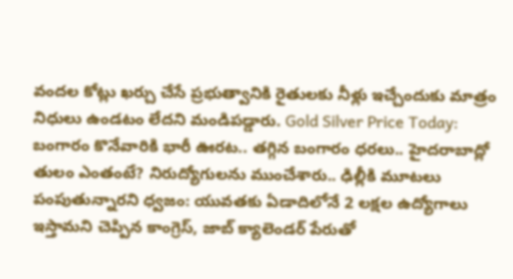వందల కోట్లు ఖర్చు చేసే ప్రభుత్వానికి రైతులకు నీళ్లు ఇచ్చేందుకు మాత్రం నిధులు ఉండటం లేదని మండిపడ్డారు. Gold Silver Price Today: బంగారం కొనేవారికి భారీ ఊరట.. తగ్గిన బంగారం ధరలు.. హైదరాబాద్లో తులం ఎంతంటే? నిరుద్యోగులను ముంచేశారు.. ఢిల్లీకి మూటలు పంపుతున్నారని ధ్వజం: యువతకు ఏడాదిలోనే 2 లక్షల ఉద్యోగాలు ఇస్తామని చెప్పిన కాంగ్రెస్, జాబ్ క్యాలెండర్ పేరుతో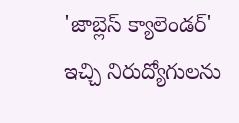'జాబ్లెస్ క్యాలెండర్' ఇచ్చి నిరుద్యోగులను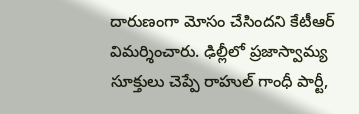దారుణంగా మోసం చేసిందని కేటీఆర్ విమర్శించారు. ఢిల్లీలో ప్రజాస్వామ్య సూక్తులు చెప్పే రాహుల్ గాంధీ పార్టీ,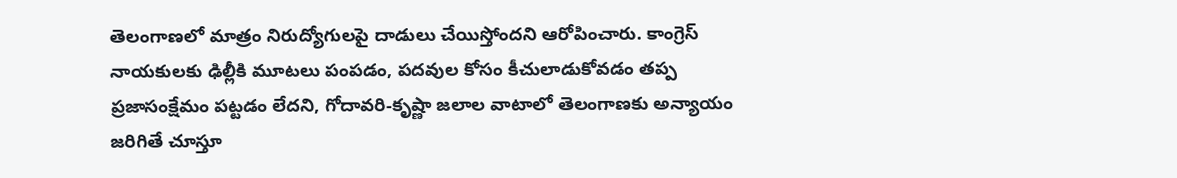తెలంగాణలో మాత్రం నిరుద్యోగులపై దాడులు చేయిస్తోందని ఆరోపించారు. కాంగ్రెస్ నాయకులకు ఢిల్లీకి మూటలు పంపడం, పదవుల కోసం కీచులాడుకోవడం తప్ప ప్రజాసంక్షేమం పట్టడం లేదని, గోదావరి-కృష్ణా జలాల వాటాలో తెలంగాణకు అన్యాయం జరిగితే చూస్తూ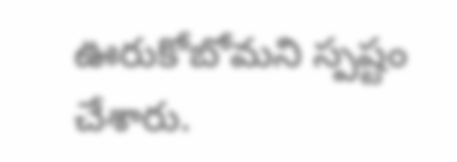ఊరుకోబోమని స్పష్టం చేశారు.